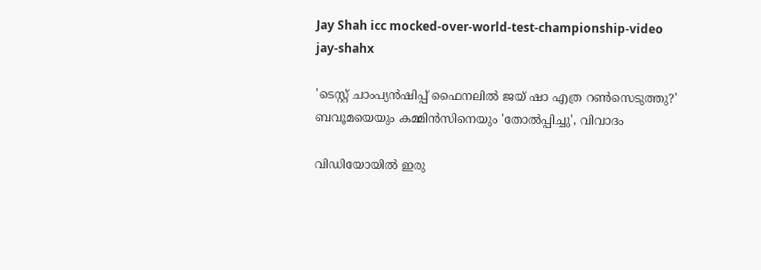Jay Shah icc mocked-over-world-test-championship-video
jay-shahx

'ടെസ്റ്റ് ചാംപ്യന്‍ഷിപ്പ് ഫൈനലില്‍ ജയ് ഷാ എത്ര റണ്‍സെടുത്തു?' ബവൂമയെയും കമ്മിന്‍സിനെയും 'തോല്‍പ്പിച്ചു', വിവാദം

വിഡിയോയില്‍ ഇരു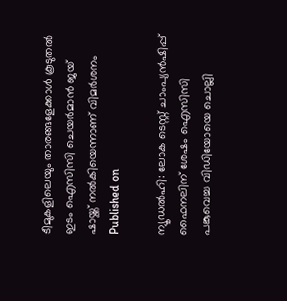ടീമുകളിലെയും താരങ്ങളേക്കാള്‍ കൂടുതല്‍ ഇടം ഐസിസി ചെയര്‍മാന്‍ ജയ് ഷായ്ക്ക് നല്‍കിയെന്നാണ് വിമര്‍ശനം
Published on

ന്യൂഡല്‍ഹി: ലോക ടെസ്റ്റ് ചാംപ്യന്‍ഷിപ്പ് ഫൈനലിന് ശേഷം ഐസിസി പങ്കുവെച്ച വിഡിയോയെ ചൊല്ലി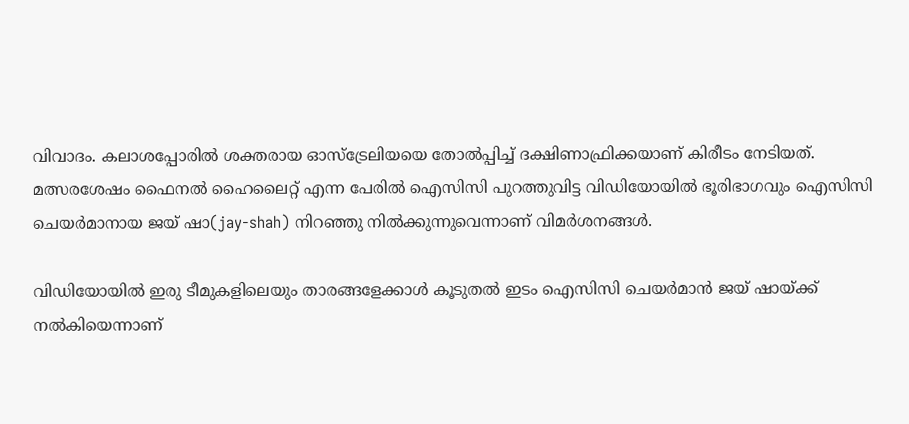വിവാദം. കലാശപ്പോരില്‍ ശക്തരായ ഓസ്‌ട്രേലിയയെ തോല്‍പ്പിച്ച് ദക്ഷിണാഫ്രിക്കയാണ് കിരീടം നേടിയത്. മത്സരശേഷം ഫൈനല്‍ ഹൈലൈറ്റ് എന്ന പേരില്‍ ഐസിസി പുറത്തുവിട്ട വിഡിയോയില്‍ ഭൂരിഭാഗവും ഐസിസി ചെയര്‍മാനായ ജയ് ഷാ(jay-shah) നിറഞ്ഞു നില്‍ക്കുന്നുവെന്നാണ് വിമര്‍ശനങ്ങള്‍.

വിഡിയോയില്‍ ഇരു ടീമുകളിലെയും താരങ്ങളേക്കാള്‍ കൂടുതല്‍ ഇടം ഐസിസി ചെയര്‍മാന്‍ ജയ് ഷായ്ക്ക് നല്‍കിയെന്നാണ്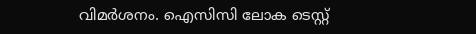വിമര്‍ശനം. ഐസിസി ലോക ടെസ്റ്റ്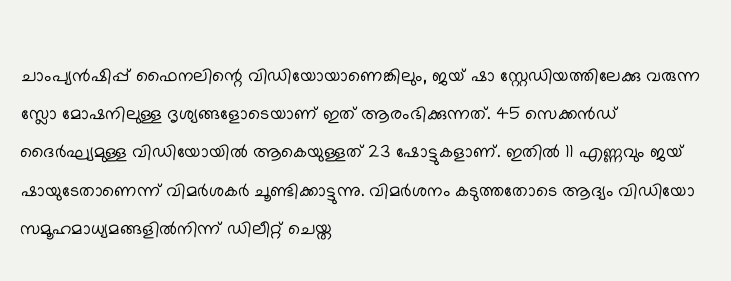ചാംപ്യന്‍ഷിപ്പ് ഫൈനലിന്റെ വിഡിയോയാണെങ്കിലും, ജയ് ഷാ സ്റ്റേഡിയത്തിലേക്കു വരുന്ന സ്ലോ മോഷനിലുള്ള ദൃശ്യങ്ങളോടെയാണ് ഇത് ആരംഭിക്കുന്നത്. 45 സെക്കന്‍ഡ് ദൈര്‍ഘ്യമുള്ള വിഡിയോയില്‍ ആകെയുള്ളത് 23 ഷോട്ടുകളാണ്. ഇതില്‍ 11 എണ്ണവും ജയ് ഷായുടേതാണെന്ന് വിമര്‍ശകര്‍ ചൂണ്ടിക്കാട്ടുന്നു. വിമര്‍ശനം കടുത്തതോടെ ആദ്യം വിഡിയോ സമൂഹമാധ്യമങ്ങളില്‍നിന്ന് ഡിലീറ്റ് ചെയ്ത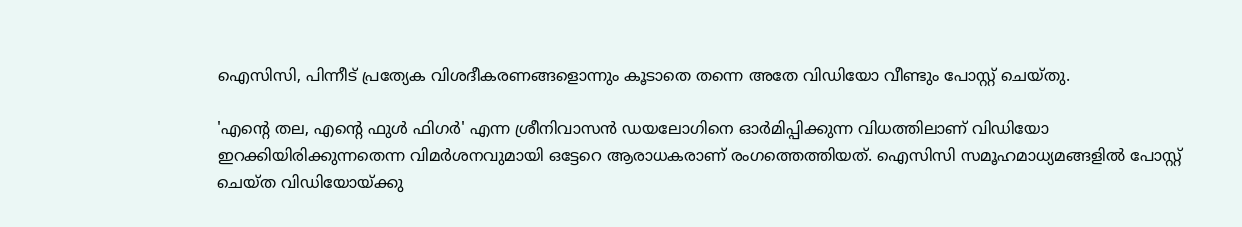ഐസിസി, പിന്നീട് പ്രത്യേക വിശദീകരണങ്ങളൊന്നും കൂടാതെ തന്നെ അതേ വിഡിയോ വീണ്ടും പോസ്റ്റ് ചെയ്തു.

'എന്റെ തല, എന്റെ ഫുള്‍ ഫിഗര്‍' എന്ന ശ്രീനിവാസന്‍ ഡയലോഗിനെ ഓര്‍മിപ്പിക്കുന്ന വിധത്തിലാണ് വിഡിയോ ഇറക്കിയിരിക്കുന്നതെന്ന വിമര്‍ശനവുമായി ഒട്ടേറെ ആരാധകരാണ് രംഗത്തെത്തിയത്. ഐസിസി സമൂഹമാധ്യമങ്ങളില്‍ പോസ്റ്റ് ചെയ്ത വിഡിയോയ്ക്കു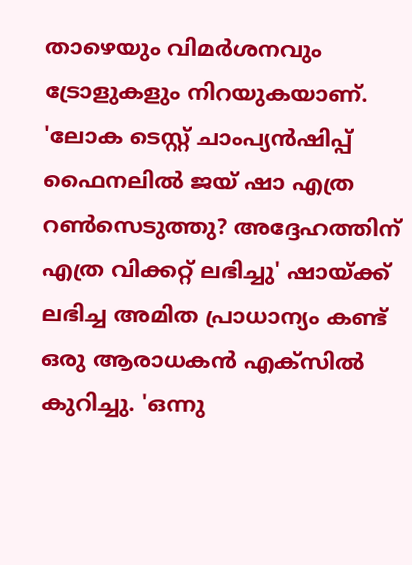താഴെയും വിമര്‍ശനവും ട്രോളുകളും നിറയുകയാണ്. 'ലോക ടെസ്റ്റ് ചാംപ്യന്‍ഷിപ്പ് ഫൈനലില്‍ ജയ് ഷാ എത്ര റണ്‍സെടുത്തു? അദ്ദേഹത്തിന് എത്ര വിക്കറ്റ് ലഭിച്ചു' ഷായ്ക്ക് ലഭിച്ച അമിത പ്രാധാന്യം കണ്ട് ഒരു ആരാധകന്‍ എക്‌സില്‍ കുറിച്ചു. 'ഒന്നു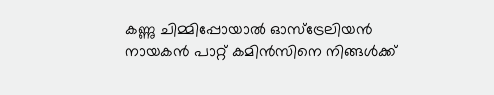കണ്ണു ചിമ്മിപ്പോയാല്‍ ഓസ്‌ട്രേലിയന്‍ നായകന്‍ പാറ്റ് കമിന്‍സിനെ നിങ്ങള്‍ക്ക്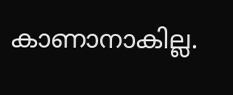കാണാനാകില്ല.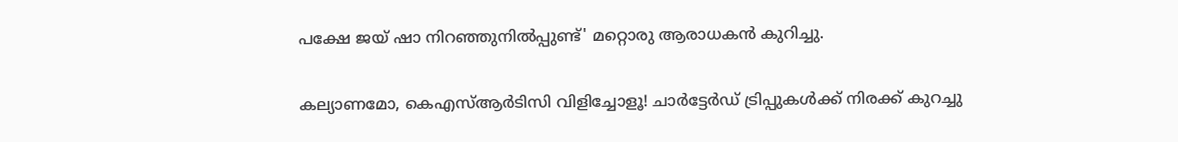പക്ഷേ ജയ് ഷാ നിറഞ്ഞുനില്‍പ്പുണ്ട്' മറ്റൊരു ആരാധകന്‍ കുറിച്ചു.

കല്യാണമോ, കെഎസ്ആര്‍ടിസി വിളിച്ചോളൂ! ചാര്‍ട്ടേര്‍ഡ് ട്രിപ്പുകള്‍ക്ക് നിരക്ക് കുറച്ചു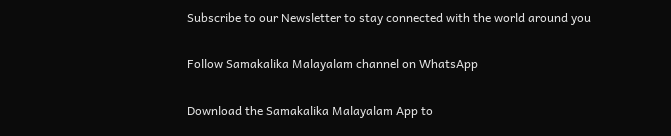Subscribe to our Newsletter to stay connected with the world around you

Follow Samakalika Malayalam channel on WhatsApp

Download the Samakalika Malayalam App to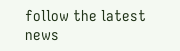follow the latest news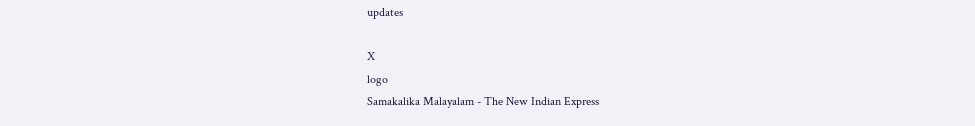updates

X
logo
Samakalika Malayalam - The New Indian Express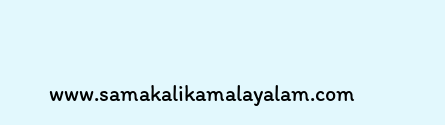www.samakalikamalayalam.com